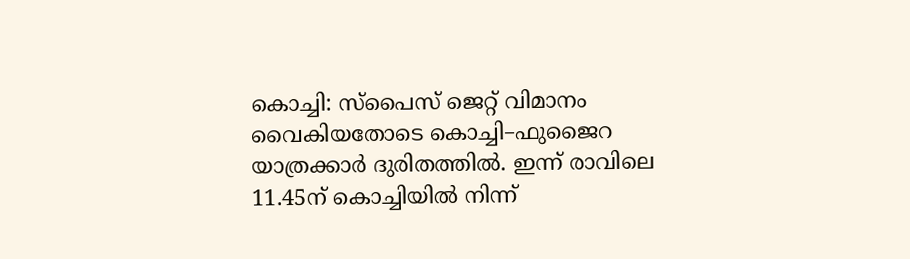കൊച്ചി: സ്പൈസ് ജെറ്റ് വിമാനം വൈകിയതോടെ കൊച്ചി–ഫുജൈറ യാത്രക്കാർ ദുരിതത്തിൽ. ഇന്ന് രാവിലെ 11.45ന് കൊച്ചിയിൽ നിന്ന്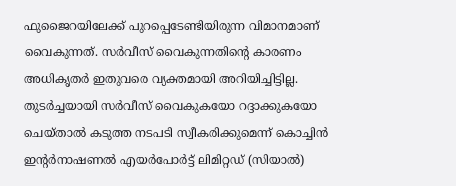ഫുജൈറയിലേക്ക് പുറപ്പെടേണ്ടിയിരുന്ന വിമാനമാണ് വൈകുന്നത്. സർവീസ് വൈകുന്നതിന്റെ കാരണം അധികൃതർ ഇതുവരെ വ്യക്തമായി അറിയിച്ചിട്ടില്ല.
തുടർച്ചയായി സർവീസ് വൈകുകയോ റദ്ദാക്കുകയോ ചെയ്താൽ കടുത്ത നടപടി സ്വീകരിക്കുമെന്ന് കൊച്ചിൻ ഇന്റർനാഷണൽ എയർപോർട്ട് ലിമിറ്റഡ് (സിയാൽ)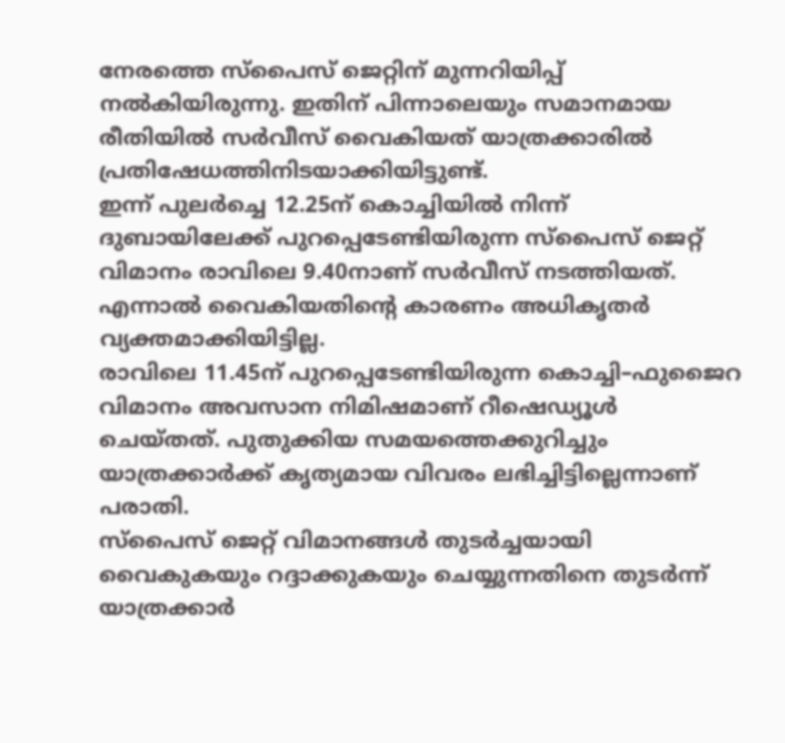നേരത്തെ സ്പൈസ് ജെറ്റിന് മുന്നറിയിപ്പ് നൽകിയിരുന്നു. ഇതിന് പിന്നാലെയും സമാനമായ രീതിയിൽ സർവീസ് വൈകിയത് യാത്രക്കാരിൽ പ്രതിഷേധത്തിനിടയാക്കിയിട്ടുണ്ട്.
ഇന്ന് പുലർച്ചെ 12.25ന് കൊച്ചിയിൽ നിന്ന് ദുബായിലേക്ക് പുറപ്പെടേണ്ടിയിരുന്ന സ്പൈസ് ജെറ്റ് വിമാനം രാവിലെ 9.40നാണ് സർവീസ് നടത്തിയത്. എന്നാൽ വൈകിയതിന്റെ കാരണം അധികൃതർ വ്യക്തമാക്കിയിട്ടില്ല.
രാവിലെ 11.45ന് പുറപ്പെടേണ്ടിയിരുന്ന കൊച്ചി–ഫുജൈറ വിമാനം അവസാന നിമിഷമാണ് റീഷെഡ്യൂൾ ചെയ്തത്. പുതുക്കിയ സമയത്തെക്കുറിച്ചും യാത്രക്കാർക്ക് കൃത്യമായ വിവരം ലഭിച്ചിട്ടില്ലെന്നാണ് പരാതി.
സ്പൈസ് ജെറ്റ് വിമാനങ്ങൾ തുടർച്ചയായി വൈകുകയും റദ്ദാക്കുകയും ചെയ്യുന്നതിനെ തുടർന്ന് യാത്രക്കാർ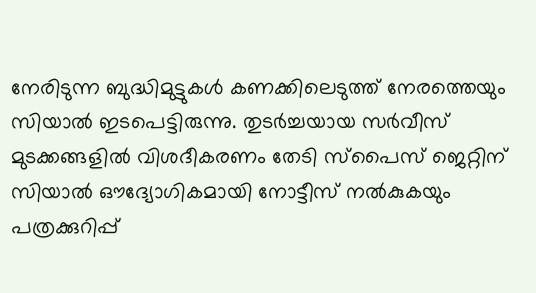നേരിടുന്ന ബുദ്ധിമുട്ടുകൾ കണക്കിലെടുത്ത് നേരത്തെയും സിയാൽ ഇടപെട്ടിരുന്നു. തുടർച്ചയായ സർവീസ് മുടക്കങ്ങളിൽ വിശദീകരണം തേടി സ്പൈസ് ജെറ്റിന് സിയാൽ ഔദ്യോഗികമായി നോട്ടീസ് നൽകുകയും പത്രക്കുറിപ്പ്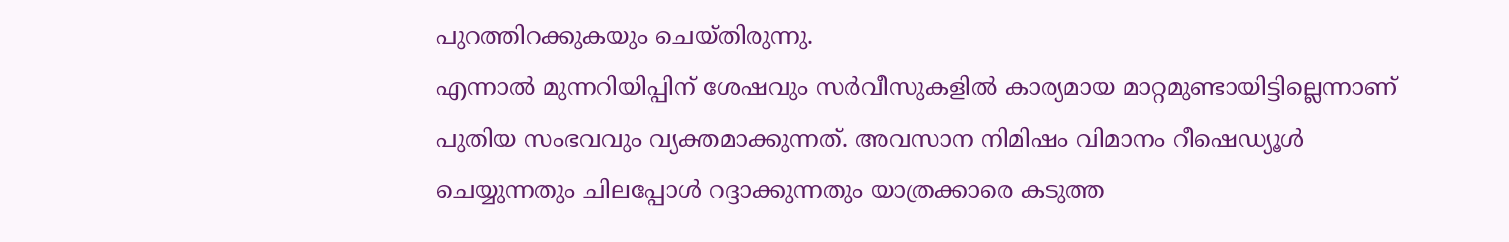പുറത്തിറക്കുകയും ചെയ്തിരുന്നു.
എന്നാൽ മുന്നറിയിപ്പിന് ശേഷവും സർവീസുകളിൽ കാര്യമായ മാറ്റമുണ്ടായിട്ടില്ലെന്നാണ് പുതിയ സംഭവവും വ്യക്തമാക്കുന്നത്. അവസാന നിമിഷം വിമാനം റീഷെഡ്യൂൾ ചെയ്യുന്നതും ചിലപ്പോൾ റദ്ദാക്കുന്നതും യാത്രക്കാരെ കടുത്ത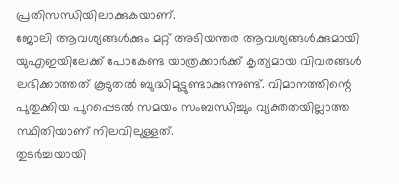പ്രതിസന്ധിയിലാക്കുകയാണ്.
ജോലി ആവശ്യങ്ങൾക്കും മറ്റ് അടിയന്തര ആവശ്യങ്ങൾക്കുമായി യുഎഇയിലേക്ക് പോകേണ്ട യാത്രക്കാർക്ക് കൃത്യമായ വിവരങ്ങൾ ലഭിക്കാത്തത് കൂടുതൽ ബുദ്ധിമുട്ടുണ്ടാക്കുന്നുണ്ട്. വിമാനത്തിന്റെ പുതുക്കിയ പുറപ്പെടൽ സമയം സംബന്ധിച്ചും വ്യക്തതയില്ലാത്ത സ്ഥിതിയാണ് നിലവിലുള്ളത്.
തുടർച്ചയായി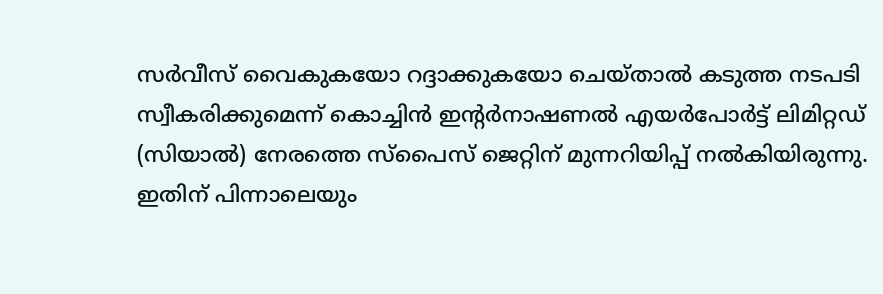സർവീസ് വൈകുകയോ റദ്ദാക്കുകയോ ചെയ്താൽ കടുത്ത നടപടി സ്വീകരിക്കുമെന്ന് കൊച്ചിൻ ഇന്റർനാഷണൽ എയർപോർട്ട് ലിമിറ്റഡ് (സിയാൽ) നേരത്തെ സ്പൈസ് ജെറ്റിന് മുന്നറിയിപ്പ് നൽകിയിരുന്നു. ഇതിന് പിന്നാലെയും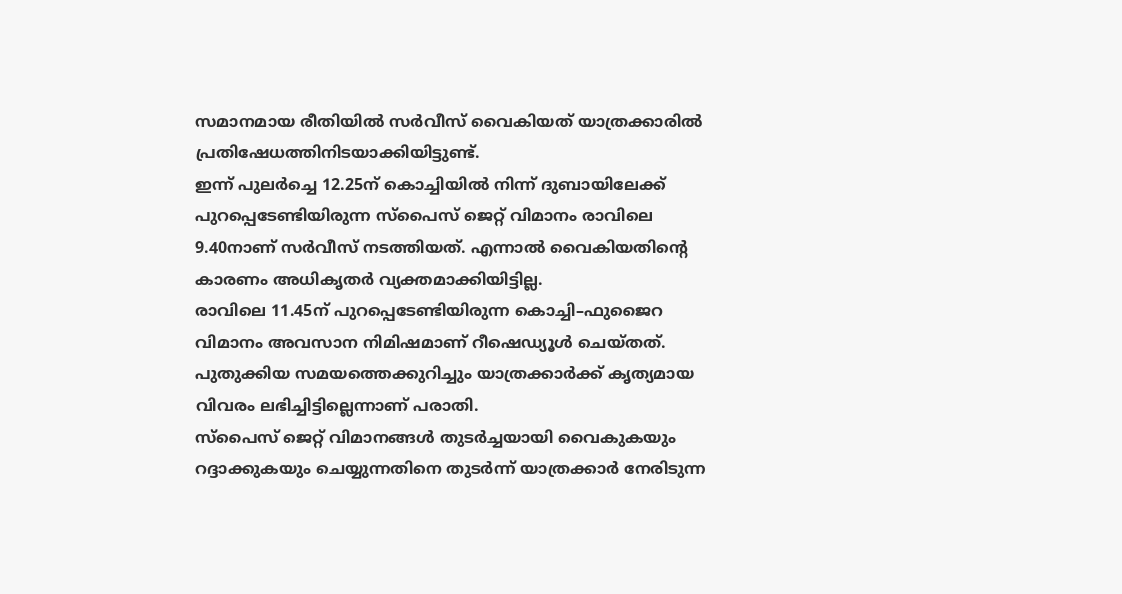സമാനമായ രീതിയിൽ സർവീസ് വൈകിയത് യാത്രക്കാരിൽ പ്രതിഷേധത്തിനിടയാക്കിയിട്ടുണ്ട്.
ഇന്ന് പുലർച്ചെ 12.25ന് കൊച്ചിയിൽ നിന്ന് ദുബായിലേക്ക് പുറപ്പെടേണ്ടിയിരുന്ന സ്പൈസ് ജെറ്റ് വിമാനം രാവിലെ 9.40നാണ് സർവീസ് നടത്തിയത്. എന്നാൽ വൈകിയതിന്റെ കാരണം അധികൃതർ വ്യക്തമാക്കിയിട്ടില്ല.
രാവിലെ 11.45ന് പുറപ്പെടേണ്ടിയിരുന്ന കൊച്ചി–ഫുജൈറ വിമാനം അവസാന നിമിഷമാണ് റീഷെഡ്യൂൾ ചെയ്തത്. പുതുക്കിയ സമയത്തെക്കുറിച്ചും യാത്രക്കാർക്ക് കൃത്യമായ വിവരം ലഭിച്ചിട്ടില്ലെന്നാണ് പരാതി.
സ്പൈസ് ജെറ്റ് വിമാനങ്ങൾ തുടർച്ചയായി വൈകുകയും റദ്ദാക്കുകയും ചെയ്യുന്നതിനെ തുടർന്ന് യാത്രക്കാർ നേരിടുന്ന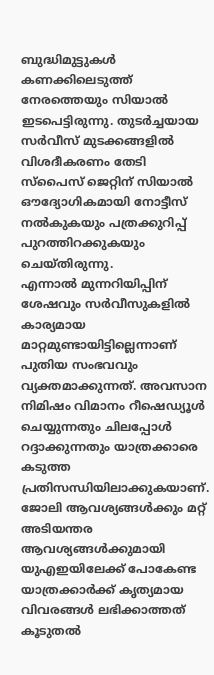ബുദ്ധിമുട്ടുകൾ കണക്കിലെടുത്ത് നേരത്തെയും സിയാൽ ഇടപെട്ടിരുന്നു. തുടർച്ചയായ സർവീസ് മുടക്കങ്ങളിൽ വിശദീകരണം തേടി സ്പൈസ് ജെറ്റിന് സിയാൽ ഔദ്യോഗികമായി നോട്ടീസ് നൽകുകയും പത്രക്കുറിപ്പ് പുറത്തിറക്കുകയും ചെയ്തിരുന്നു.
എന്നാൽ മുന്നറിയിപ്പിന് ശേഷവും സർവീസുകളിൽ കാര്യമായ മാറ്റമുണ്ടായിട്ടില്ലെന്നാണ് പുതിയ സംഭവവും വ്യക്തമാക്കുന്നത്. അവസാന നിമിഷം വിമാനം റീഷെഡ്യൂൾ ചെയ്യുന്നതും ചിലപ്പോൾ റദ്ദാക്കുന്നതും യാത്രക്കാരെ കടുത്ത പ്രതിസന്ധിയിലാക്കുകയാണ്.
ജോലി ആവശ്യങ്ങൾക്കും മറ്റ് അടിയന്തര ആവശ്യങ്ങൾക്കുമായി യുഎഇയിലേക്ക് പോകേണ്ട യാത്രക്കാർക്ക് കൃത്യമായ വിവരങ്ങൾ ലഭിക്കാത്തത് കൂടുതൽ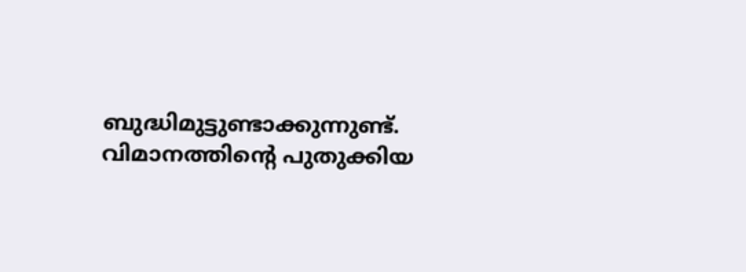ബുദ്ധിമുട്ടുണ്ടാക്കുന്നുണ്ട്. വിമാനത്തിന്റെ പുതുക്കിയ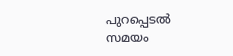പുറപ്പെടൽ സമയം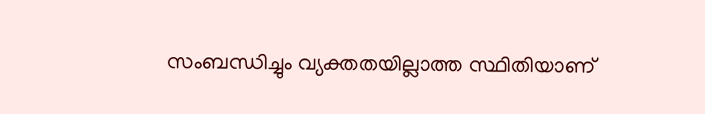സംബന്ധിച്ചും വ്യക്തതയില്ലാത്ത സ്ഥിതിയാണ്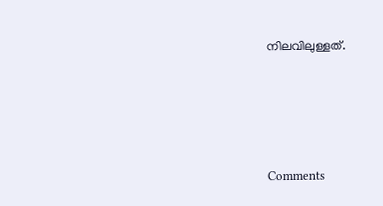നിലവിലുള്ളത്.







Comments